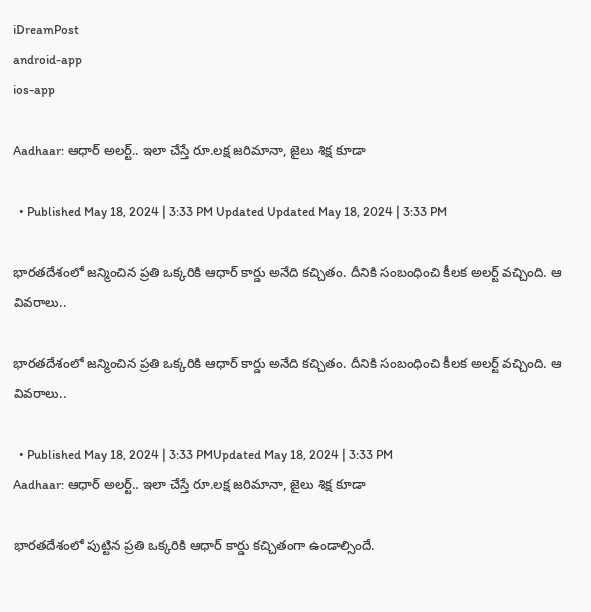iDreamPost
android-app
ios-app

Aadhaar: ఆధార్‌ అలర్ట్‌.. ఇలా చేస్తే రూ.లక్ష జరిమానా, జైలు శిక్ష కూడా

  • Published May 18, 2024 | 3:33 PM Updated Updated May 18, 2024 | 3:33 PM

భారతదేశంలో జన్మించిన ప్రతి ఒక్కరికి ఆధార్‌ కార్డు అనేది కచ్చితం. దీనికి సంబంధించి కీలక అలర్ట్‌ వచ్చింది. ఆ వివరాలు..

భారతదేశంలో జన్మించిన ప్రతి ఒక్కరికి ఆధార్‌ కార్డు అనేది కచ్చితం. దీనికి సంబంధించి కీలక అలర్ట్‌ వచ్చింది. ఆ వివరాలు..

  • Published May 18, 2024 | 3:33 PMUpdated May 18, 2024 | 3:33 PM
Aadhaar: ఆధార్‌ అలర్ట్‌.. ఇలా చేస్తే రూ.లక్ష జరిమానా, జైలు శిక్ష కూడా

భారతదేశంలో పుట్టిన ప్రతి ఒక్కరికి ఆధార్‌ కార్డు కచ్చితంగా ఉండాల్సిందే.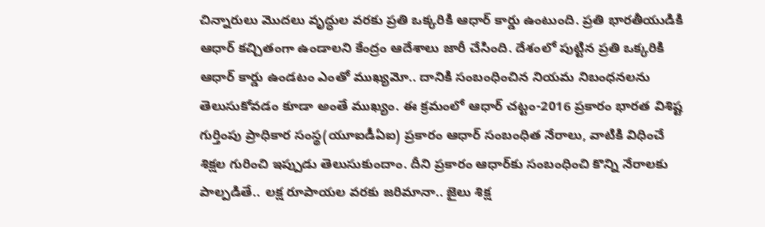చిన్నారులు మొదలు వృద్ధుల వరకు ప్రతి ఒక్కరికి ఆధార్‌ కార్డు ఉంటుంది. ప్రతి భారతీయుడికి ఆధార్‌ కచ్చితంగా ఉండాలని కేంద్రం ఆదేశాలు జారీ చేసింది. దేశంలో పుట్టిన ప్రతి ఒక్కరికి ఆధార్‌ కార్డు ఉండటం ఎంతో ముఖ్యమో.. దానికి సంబంధించిన నియమ నిబంధనలను తెలుసుకోవడం కూడా అంతే ముఖ్యం. ఈ క్రమంలో ఆధార్‌ చట్టం-2016 ప్రకారం భారత విశిష్ట గుర్తింపు ప్రాధికార సంస్థ(యూఐడీఏఐ) ప్రకారం ఆధార్‌ సంబంధిత నేరాలు, వాటికి విధించే శిక్షల గురించి ఇప్పుడు తెలుసుకుందాం. దీని ప్రకారం ఆధార్‌కు సంబంధించి కొన్ని నేరాలకు పాల్పడితే.. లక్ష రూపాయల వరకు జరిమానా.. జైలు శిక్ష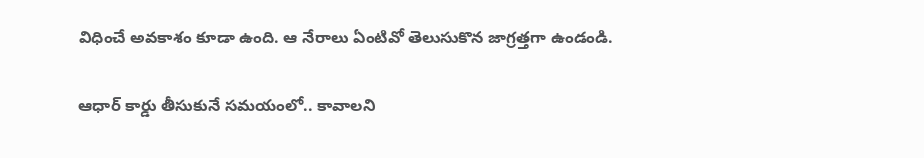విధించే అవకాశం కూడా ఉంది. ఆ నేరాలు ఏంటివో తెలుసుకొన జాగ్రత్తగా ఉండండి.

ఆధార్‌ కార్డు తీసుకునే సమయంలో.. కావాలని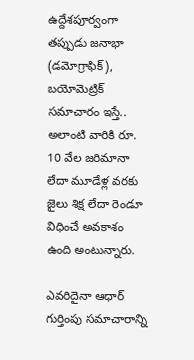ఉద్దేశపూర్వంగా తప్పుడు జనాభా (డమోగ్రాఫిక్), బయోమెట్రిక్ సమాచారం ఇస్తే.. అలాంటి వారికి రూ. 10 వేల జరిమానా లేదా మూడేళ్ల వరకు జైలు శిక్ష లేదా రెండూ విధించే అవకాశం ఉంది అంటున్నారు.

ఎవరిదైనా ఆధార్‌ గుర్తింపు సమాచారాన్ని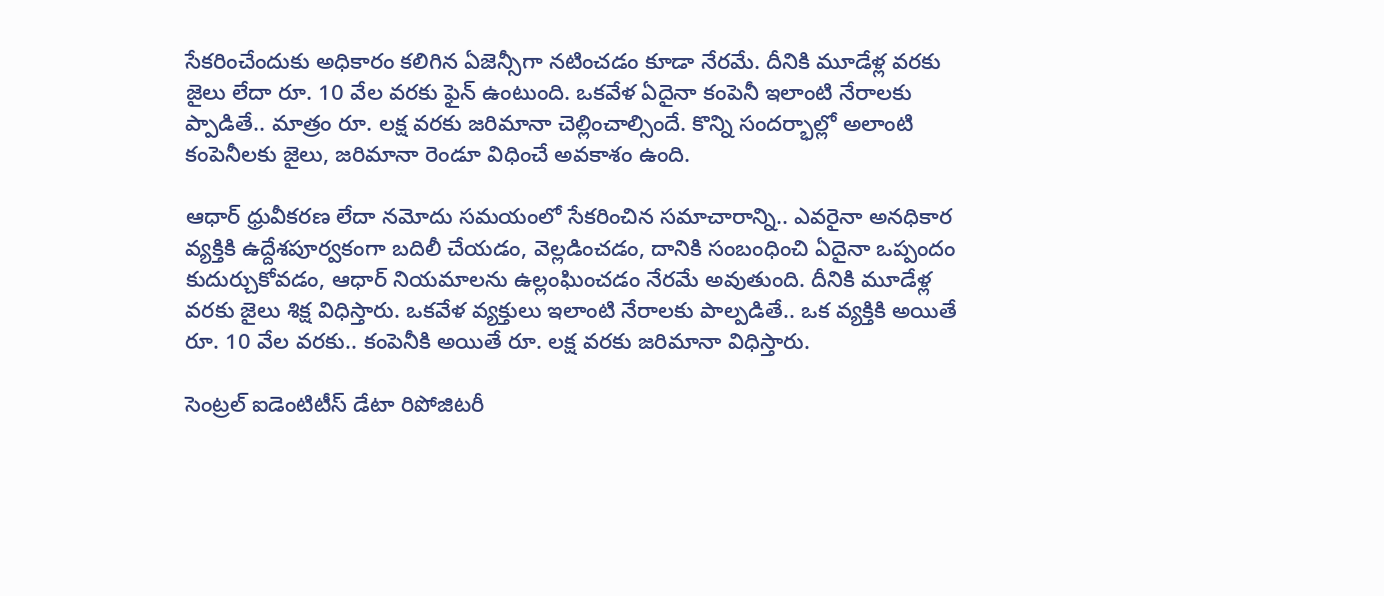సేకరించేందుకు అధికారం కలిగిన ఏజెన్సీగా నటించడం కూడా నేరమే. దీనికి మూడేళ్ల వరకు జైలు లేదా రూ. 10 వేల వరకు ఫైన్ ఉంటుంది. ఒకవేళ ఏదైనా కంపెనీ ఇలాంటి నేరాలకు ప్పాడితే.. మాత్రం రూ. లక్ష వరకు జరిమానా చెల్లించాల్సిందే. కొన్ని సందర్భాల్లో అలాంటి కంపెనీలకు జైలు, జరిమానా రెండూ విధించే అవకాశం ఉంది.

ఆధార్‌ ధ్రువీకరణ లేదా నమోదు సమయంలో సేకరించిన సమాచారాన్ని.. ఎవరైనా అనధికార వ్యక్తికి ఉద్దేశపూర్వకంగా బదిలీ చేయడం, వెల్లడించడం, దానికి సంబంధించి ఏదైనా ఒప్పందం కుదుర్చుకోవడం, ఆధార్‌ నియమాలను ఉల్లంఘించడం నేరమే అవుతుంది. దీనికి మూడేళ్ల వరకు జైలు శిక్ష విధిస్తారు. ఒకవేళ వ్యక్తులు ఇలాంటి నేరాలకు పాల్పడితే.. ఒక వ్యక్తికి అయితే రూ. 10 వేల వరకు.. కంపెనీకి అయితే రూ. లక్ష వరకు జరిమానా విధిస్తారు.

సెంట్రల్ ఐడెంటిటీస్ డేటా రిపోజిటరీ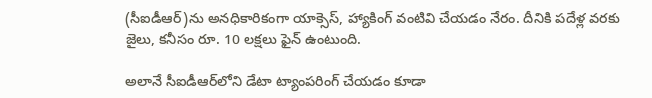(సీఐడీఆర్‌)ను అనధికారికంగా యాక్సెస్, హ్యాకింగ్ వంటివి చేయడం నేరం. దీనికి పదేళ్ల వరకు జైలు, కనీసం రూ. 10 లక్షలు ఫైన్ ఉంటుంది.

అలానే సీఐడీఆర్‌లోని డేటా ట్యాంపరింగ్ చేయడం కూడా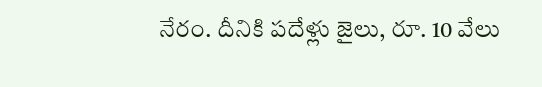నేరం. దీనికి పదేళ్లు జైలు, రూ. 10 వేలు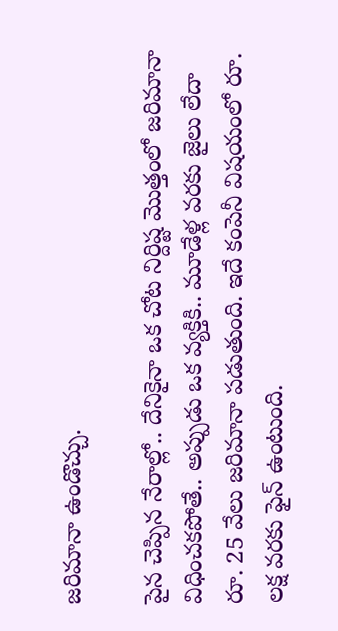జరిమానా ఉండొచ్చు.

పైన చెప్పిన నేరాల్లో.. దేనికైనా ఒక చోట నిర్దిష్ట మొత్తంలో జరిమానా విధించకపోతే.. అప్పుడు ఒక వ్యక్తికి.. మూడేళ్ల వరకు జైలు లేదా రూ. 25 వేలు జరిమానా పడుతుంది. ఇదే కంపెనీ విషయంలో రూ. లక్ష వరకు ఫైన్ ఉంటుంది.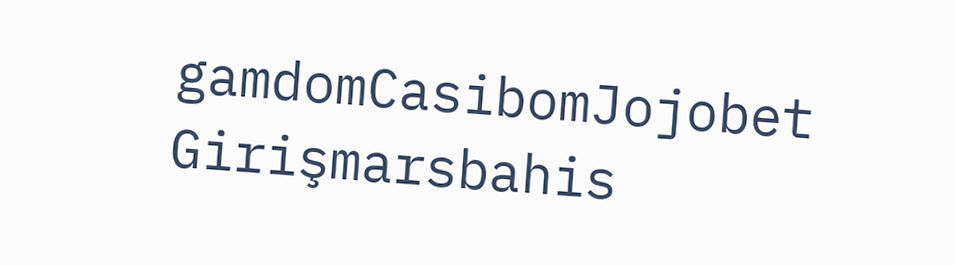gamdomCasibomJojobet Girişmarsbahis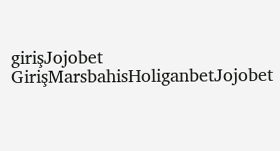girişJojobet GirişMarsbahisHoliganbetJojobet